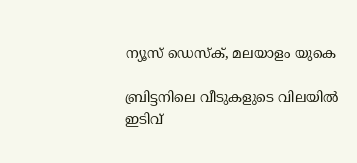ന്യൂസ് ഡെസ്ക്, മലയാളം യുകെ

ബ്രിട്ടനിലെ വീടുകളുടെ വിലയിൽ ഇടിവ്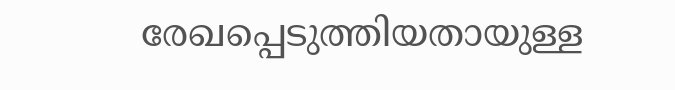രേഖപ്പെടുത്തിയതായുള്ള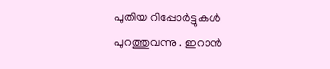പുതിയ റിപ്പോർട്ടുകൾ പുറത്തുവന്നു . ഇറാൻ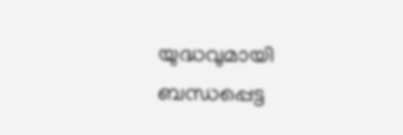യുദ്ധവുമായി ബന്ധപ്പെട്ട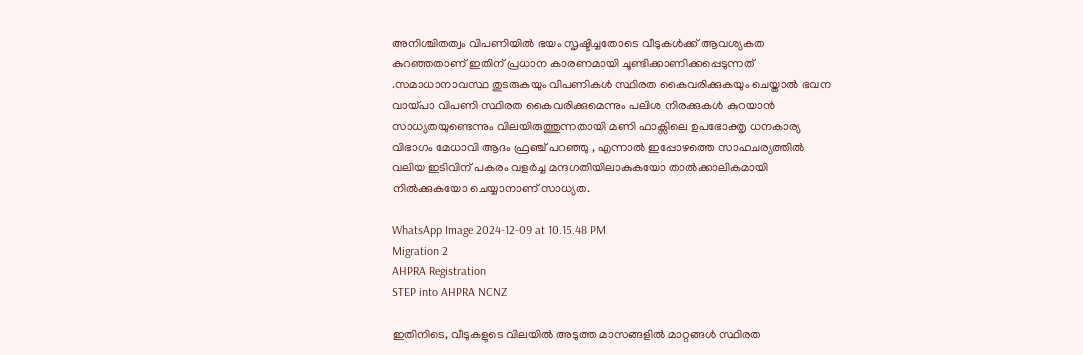അനിശ്ചിതത്വം വിപണിയിൽ ഭയം സൃഷ്ടിച്ചതോടെ വീടുകൾക്ക് ആവശ്യകത കുറഞ്ഞതാണ് ഇതിന് പ്രധാന കാരണമായി ചൂണ്ടിക്കാണിക്കപ്പെടുന്നത് .സമാധാനാവസ്ഥ തുടരുകയും വിപണികൾ സ്ഥിരത കൈവരിക്കുകയും ചെയ്താൽ ഭവന വായ്പാ വിപണി സ്ഥിരത കൈവരിക്കുമെന്നും പലിശ നിരക്കുകൾ കുറയാൻ സാധ്യതയുണ്ടെന്നും വിലയിരുത്തുന്നതായി മണി ഫാക്സിലെ ഉപഭോക്തൃ ധനകാര്യ വിഭാഗം മേധാവി ആദം ഫ്രഞ്ച് പറഞ്ഞു , എന്നാൽ ഇപ്പോഴത്തെ സാഹചര്യത്തിൽ വലിയ ഇടിവിന് പകരം വളർച്ച മന്ദഗതിയിലാകുകയോ താൽക്കാലികമായി നിൽക്കുകയോ ചെയ്യാനാണ് സാധ്യത.

WhatsApp Image 2024-12-09 at 10.15.48 PM
Migration 2
AHPRA Registration
STEP into AHPRA NCNZ

ഇതിനിടെ, വീടുകളുടെ വിലയിൽ അടുത്ത മാസങ്ങളിൽ മാറ്റങ്ങൾ സ്ഥിരത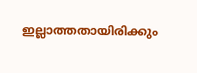ഇല്ലാത്തതായിരിക്കും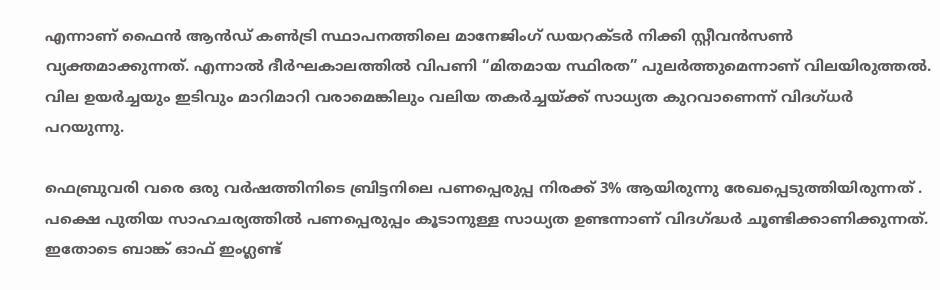എന്നാണ് ഫൈൻ ആൻഡ് കൺട്രി സ്ഥാപനത്തിലെ മാനേജിംഗ് ഡയറക്ടർ നിക്കി സ്റ്റീവൻസൺ വ്യക്തമാക്കുന്നത്. എന്നാൽ ദീർഘകാലത്തിൽ വിപണി “മിതമായ സ്ഥിരത” പുലർത്തുമെന്നാണ് വിലയിരുത്തൽ. വില ഉയർച്ചയും ഇടിവും മാറിമാറി വരാമെങ്കിലും വലിയ തകർച്ചയ്ക്ക് സാധ്യത കുറവാണെന്ന് വിദഗ്ധർ പറയുന്നു.

ഫെബ്രുവരി വരെ ഒരു വർഷത്തിനിടെ ബ്രിട്ടനിലെ പണപ്പെരുപ്പ നിരക്ക് 3% ആയിരുന്നു രേഖപ്പെടുത്തിയിരുന്നത് . പക്ഷെ പുതിയ സാഹചര്യത്തിൽ പണപ്പെരുപ്പം കൂടാനുള്ള സാധ്യത ഉണ്ടന്നാണ് വിദഗ്ദ്ധർ ചൂണ്ടിക്കാണിക്കുന്നത്. ഇതോടെ ബാങ്ക് ഓഫ് ഇംഗ്ലണ്ട്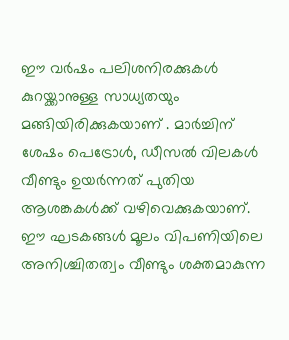ഈ വർഷം പലിശനിരക്കുകൾ കുറയ്ക്കാനുള്ള സാധ്യതയും മങ്ങിയിരിക്കുകയാണ് . മാർച്ചിന് ശേഷം പെട്രോൾ, ഡീസൽ വിലകൾ വീണ്ടും ഉയർന്നത് പുതിയ ആശങ്കകൾക്ക് വഴിവെക്കുകയാണ്. ഈ ഘടകങ്ങൾ മൂലം വിപണിയിലെ അനിശ്ചിതത്വം വീണ്ടും ശക്തമാകുന്ന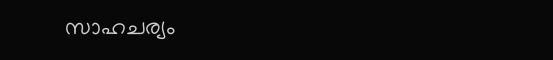സാഹചര്യം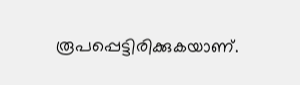രൂപപ്പെട്ടിരിക്കുകയാണ്.